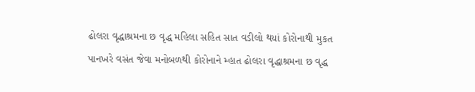ઢોલરા વૃદ્ધાશ્રમના છ વૃદ્ધ મહિલા સહિત સાત વડીલો થયાં કોરોનાથી મુકત
પાનખરે વસંત જેવા મનોબળથી કોરોનાને મ્હાત ઢોલરા વૃદ્ધાશ્રમના છ વૃદ્ધ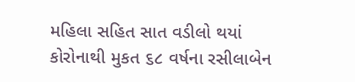મહિલા સહિત સાત વડીલો થયાં કોરોનાથી મુકત ૬૮ વર્ષના રસીલાબેન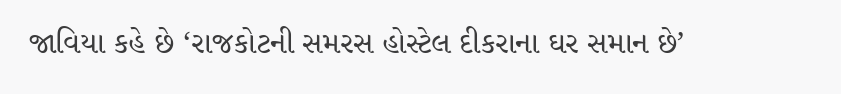જાવિયા કહે છે ‘રાજકોટની સમરસ હોસ્ટેલ દીકરાના ઘર સમાન છે’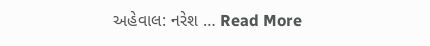અહેવાલ: નરેશ … Read More